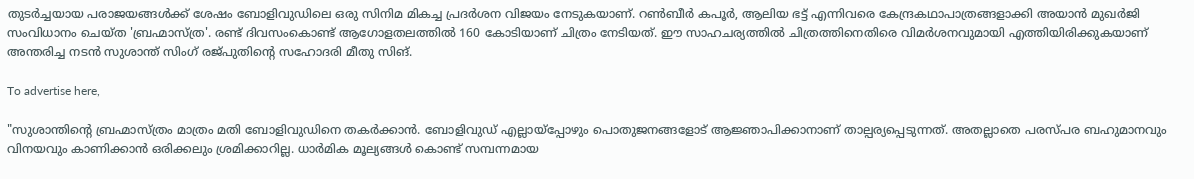തുടര്‍ച്ചയായ പരാജയങ്ങള്‍ക്ക് ശേഷം ബോളിവുഡിലെ ഒരു സിനിമ മികച്ച പ്രദര്‍ശന വിജയം നേടുകയാണ്. റണ്‍ബീര്‍ കപൂര്‍, ആലിയ ഭട്ട് എന്നിവരെ കേന്ദ്രകഥാപാത്രങ്ങളാക്കി അയാന്‍ മുഖര്‍ജി സംവിധാനം ചെയ്ത 'ബ്രഹ്മാസ്ത്ര'. രണ്ട് ദിവസംകൊണ്ട് ആഗോളതലത്തില്‍ 160 കോടിയാണ് ചിത്രം നേടിയത്. ഈ സാഹചര്യത്തില്‍ ചിത്രത്തിനെതിരെ വിമര്‍ശനവുമായി എത്തിയിരിക്കുകയാണ് അന്തരിച്ച നടന്‍ സുശാന്ത് സിംഗ് രജ്പുതിന്റെ സഹോദരി മീതു സിങ്.

To advertise here,

"സുശാന്തിന്റെ ബ്രഹ്മാസ്ത്രം മാത്രം മതി ബോളിവുഡിനെ തകര്‍ക്കാന്‍. ബോളിവുഡ് എല്ലായ്പ്പോഴും പൊതുജനങ്ങളോട് ആജ്ഞാപിക്കാനാണ് താല്പര്യപ്പെടുന്നത്. അതല്ലാതെ പരസ്പര ബഹുമാനവും വിനയവും കാണിക്കാന്‍ ഒരിക്കലും ശ്രമിക്കാറില്ല. ധാര്‍മിക മൂല്യങ്ങള്‍ കൊണ്ട് സമ്പന്നമായ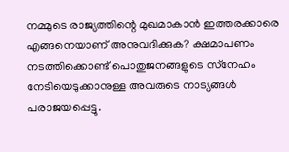നമ്മുടെ രാജ്യത്തിന്റെ മുഖമാകാന്‍ ഇത്തരക്കാരെ എങ്ങനെയാണ് അനുവദിക്കുക? ക്ഷമാപണം നടത്തിക്കൊണ്ട് പൊതുജനങ്ങളുടെ സ്‌നേഹം നേടിയെടുക്കാനുള്ള അവരുടെ നാട്യങ്ങള്‍ പരാജയപ്പെട്ടു.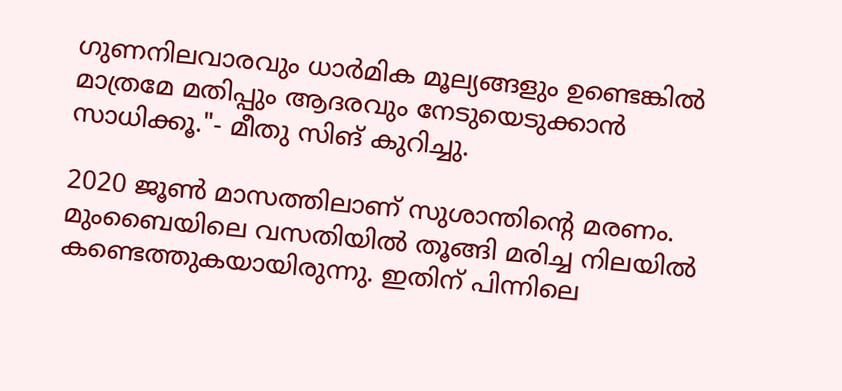ഗുണനിലവാരവും ധാര്‍മിക മൂല്യങ്ങളും ഉണ്ടെങ്കില്‍ മാത്രമേ മതിപ്പും ആദരവും നേടുയെടുക്കാന്‍ സാധിക്കൂ."- മീതു സിങ് കുറിച്ചു.

2020 ജൂണ്‍ മാസത്തിലാണ് സുശാന്തിന്റെ മരണം. മുംബൈയിലെ വസതിയില്‍ തൂങ്ങി മരിച്ച നിലയില്‍ കണ്ടെത്തുകയായിരുന്നു. ഇതിന് പിന്നിലെ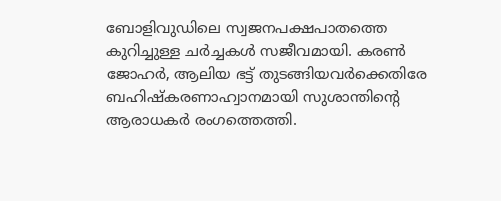ബോളിവുഡിലെ സ്വജനപക്ഷപാതത്തെ കുറിച്ചുള്ള ചര്‍ച്ചകള്‍ സജീവമായി. കരണ്‍ ജോഹര്‍, ആലിയ ഭട്ട് തുടങ്ങിയവര്‍ക്കെതിരേ ബഹിഷ്‌കരണാഹ്വാനമായി സുശാന്തിന്റെ ആരാധകര്‍ രംഗത്തെത്തി.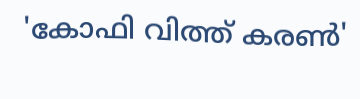'കോഫി വിത്ത് കരണ്‍'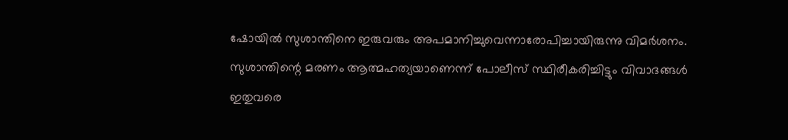ഷോയില്‍ സുശാന്തിനെ ഇരുവരും അപമാനിച്ചുവെന്നാരോപിച്ചായിരുന്നു വിമര്‍ശനം. സുശാന്തിന്റെ മരണം ആത്മഹത്യയാണെന്ന് പോലീസ് സ്ഥിരീകരിച്ചിട്ടും വിവാദങ്ങള്‍ ഇതുവരെ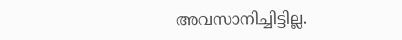അവസാനിച്ചിട്ടില്ല.